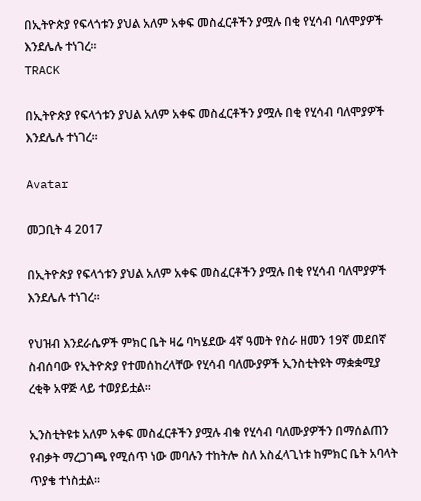በኢትዮጵያ የፍላጎቱን ያህል አለም አቀፍ መስፈርቶችን ያሟሉ በቂ የሂሳብ ባለሞያዎች እንደሌሉ ተነገረ፡፡
TRACK

በኢትዮጵያ የፍላጎቱን ያህል አለም አቀፍ መስፈርቶችን ያሟሉ በቂ የሂሳብ ባለሞያዎች እንደሌሉ ተነገረ፡፡

Avatar

መጋቢት 4 2017

በኢትዮጵያ የፍላጎቱን ያህል አለም አቀፍ መስፈርቶችን ያሟሉ በቂ የሂሳብ ባለሞያዎች እንደሌሉ ተነገረ፡፡

የህዝብ እንደራሴዎች ምክር ቤት ዛሬ ባካሄደው 4ኛ ዓመት የስራ ዘመን 19ኛ መደበኛ ስብሰባው የኢትዮጵያ የተመሰከረላቸው የሂሳብ ባለሙያዎች ኢንስቲትዩት ማቋቋሚያ ረቂቅ አዋጅ ላይ ተወያይቷል፡፡

ኢንስቲትዩቱ አለም አቀፍ መስፈርቶችን ያሟሉ ብቁ የሂሳብ ባለሙያዎችን በማሰልጠን የብቃት ማረጋገጫ የሚሰጥ ነው መባሉን ተከትሎ ስለ አስፈላጊነቱ ከምክር ቤት አባላት ጥያቄ ተነስቷል፡፡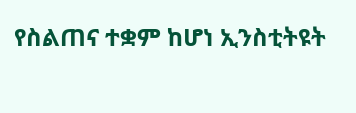የስልጠና ተቋም ከሆነ ኢንስቲትዩት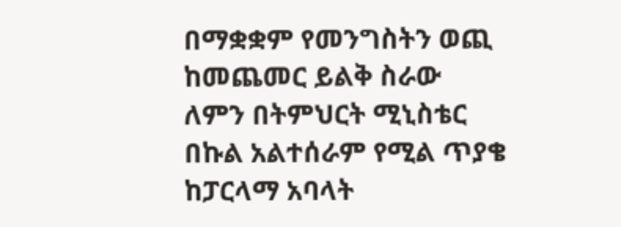በማቋቋም የመንግስትን ወጪ ከመጨመር ይልቅ ስራው ለምን በትምህርት ሚኒስቴር በኩል አልተሰራም የሚል ጥያቄ ከፓርላማ አባላት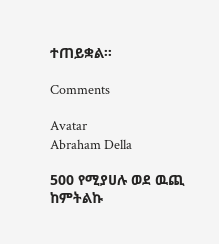ተጠይቋል፡፡

Comments

Avatar
Abraham Della

500 የሚያሀሉ ወደ ዉጪ ከምትልኩ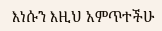እነሱን እዚህ አምጥተችሁ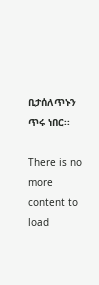ቢታሰለጥኑን ጥሩ ነበር፡፡

There is no more content to load